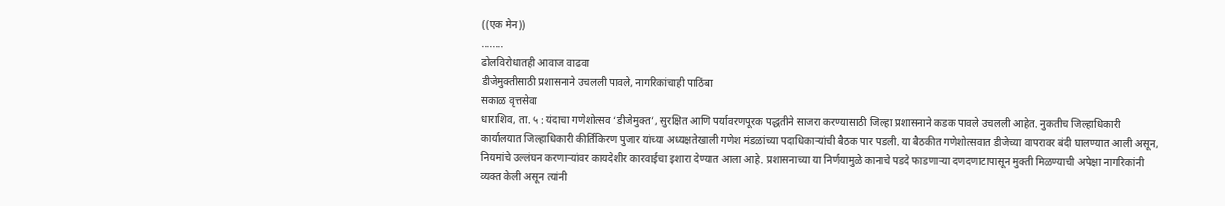((एक मेन))
........
ढोलविरोधातही आवाज वाढवा
डीजेमुक्तीसाठी प्रशासनाने उचलली पावले, नागरिकांचाही पाठिंबा
सकाळ वृत्तसेवा
धाराशिव, ता. ५ : यंदाचा गणेशोत्सव ‘डीजेमुक्त’, सुरक्षित आणि पर्यावरणपूरक पद्धतीने साजरा करण्यासाठी जिल्हा प्रशासनाने कडक पावले उचलली आहेत. नुकतीच जिल्हाधिकारी कार्यालयात जिल्हाधिकारी कीर्तिकिरण पुजार यांच्या अध्यक्षतेखाली गणेश मंडळांच्या पदाधिकाऱ्यांची बैठक पार पडली. या बैठकीत गणेशोत्सवात डीजेच्या वापरावर बंदी घालण्यात आली असून, नियमांचे उल्लंघन करणाऱ्यांवर कायदेशीर कारवाईचा इशारा देण्यात आला आहे. प्रशासनाच्या या निर्णयामुळे कानाचे पडदे फाडणाऱ्या दणदणाटापासून मुक्ती मिळण्याची अपेक्षा नागरिकांनी व्यक्त केली असून त्यांनी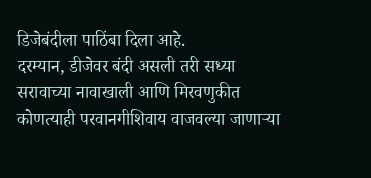डिजेबंदीला पाठिंबा दिला आहे.
दरम्यान, डीजेवर बंदी असली तरी सध्या सरावाच्या नावाखाली आणि मिरवणुकीत कोणत्याही परवानगीशिवाय वाजवल्या जाणाऱ्या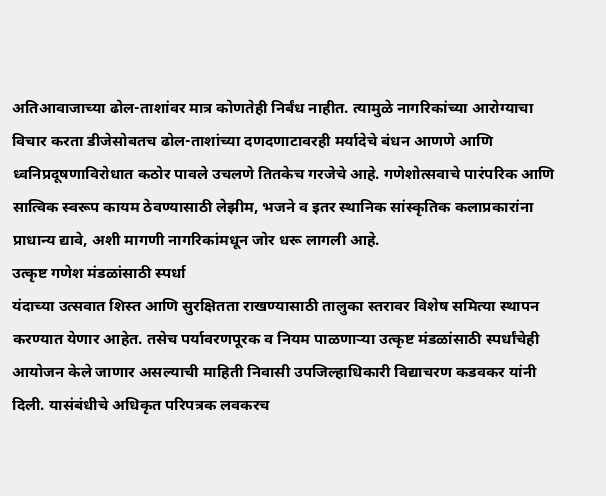अतिआवाजाच्या ढोल-ताशांवर मात्र कोणतेही निर्बंध नाहीत. त्यामुळे नागरिकांच्या आरोग्याचा विचार करता डीजेसोबतच ढोल-ताशांच्या दणदणाटावरही मर्यादेचे बंधन आणणे आणि ध्वनिप्रदूषणाविरोधात कठोर पावले उचलणे तितकेच गरजेचे आहे. गणेशोत्सवाचे पारंपरिक आणि सात्विक स्वरूप कायम ठेवण्यासाठी लेझीम, भजने व इतर स्थानिक सांस्कृतिक कलाप्रकारांना प्राधान्य द्यावे, अशी मागणी नागरिकांमधून जोर धरू लागली आहे.
उत्कृष्ट गणेश मंडळांसाठी स्पर्धा
यंदाच्या उत्सवात शिस्त आणि सुरक्षितता राखण्यासाठी तालुका स्तरावर विशेष समित्या स्थापन करण्यात येणार आहेत. तसेच पर्यावरणपूरक व नियम पाळणाऱ्या उत्कृष्ट मंडळांसाठी स्पर्धांचेही आयोजन केले जाणार असल्याची माहिती निवासी उपजिल्हाधिकारी विद्याचरण कडवकर यांनी दिली. यासंबंधीचे अधिकृत परिपत्रक लवकरच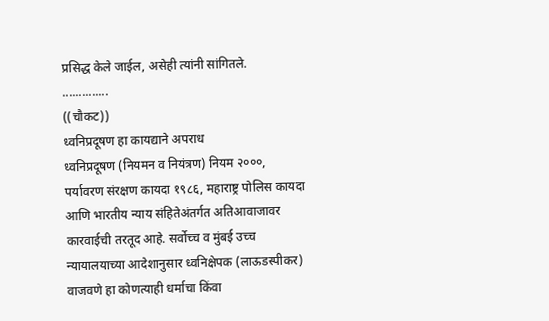प्रसिद्ध केले जाईल, असेही त्यांनी सांगितले.
..............
((चौकट))
ध्वनिप्रदूषण हा कायद्याने अपराध
ध्वनिप्रदूषण (नियमन व नियंत्रण) नियम २०००, पर्यावरण संरक्षण कायदा १९८६, महाराष्ट्र पोलिस कायदा आणि भारतीय न्याय संहितेअंतर्गत अतिआवाजावर कारवाईची तरतूद आहे. सर्वोच्च व मुंबई उच्च न्यायालयाच्या आदेशानुसार ध्वनिक्षेपक (लाऊडस्पीकर) वाजवणे हा कोणत्याही धर्माचा किंवा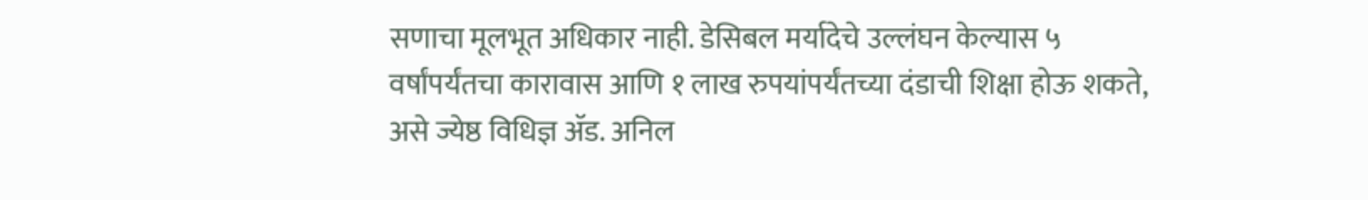सणाचा मूलभूत अधिकार नाही. डेसिबल मर्यादेचे उल्लंघन केल्यास ५ वर्षांपर्यंतचा कारावास आणि १ लाख रुपयांपर्यंतच्या दंडाची शिक्षा होऊ शकते, असे ज्येष्ठ विधिज्ञ ॲड. अनिल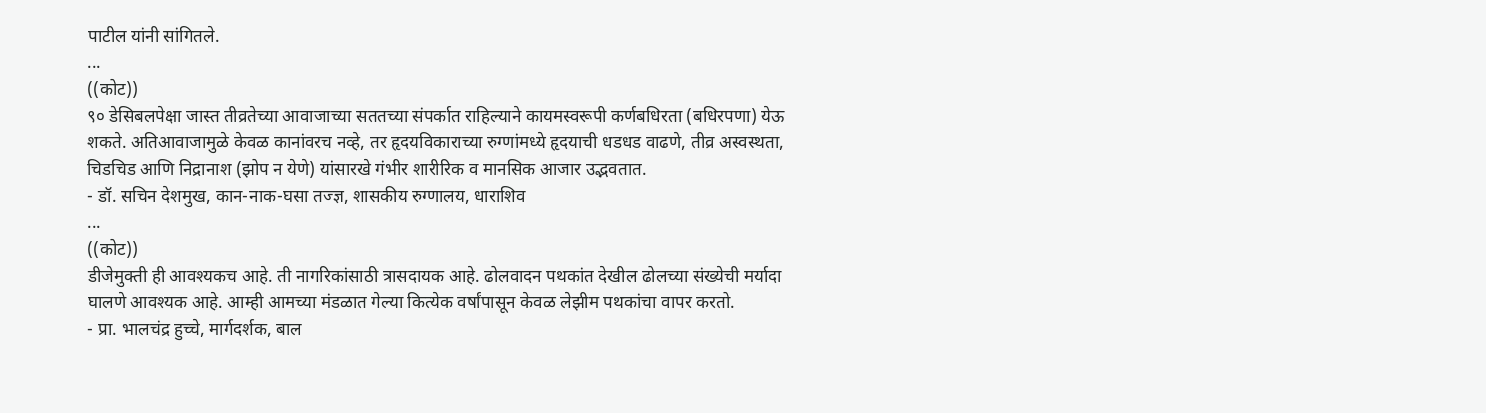पाटील यांनी सांगितले.
...
((कोट))
९० डेसिबलपेक्षा जास्त तीव्रतेच्या आवाजाच्या सततच्या संपर्कात राहिल्याने कायमस्वरूपी कर्णबधिरता (बधिरपणा) येऊ शकते. अतिआवाजामुळे केवळ कानांवरच नव्हे, तर हृदयविकाराच्या रुग्णांमध्ये हृदयाची धडधड वाढणे, तीव्र अस्वस्थता, चिडचिड आणि निद्रानाश (झोप न येणे) यांसारखे गंभीर शारीरिक व मानसिक आजार उद्भवतात.
- डॉ. सचिन देशमुख, कान-नाक-घसा तज्ज्ञ, शासकीय रुग्णालय, धाराशिव
...
((कोट))
डीजेमुक्ती ही आवश्यकच आहे. ती नागरिकांसाठी त्रासदायक आहे. ढोलवादन पथकांत देखील ढोलच्या संख्येची मर्यादा घालणे आवश्यक आहे. आम्ही आमच्या मंडळात गेल्या कित्येक वर्षांपासून केवळ लेझीम पथकांचा वापर करतो.
- प्रा. भालचंद्र हुच्चे, मार्गदर्शक, बाल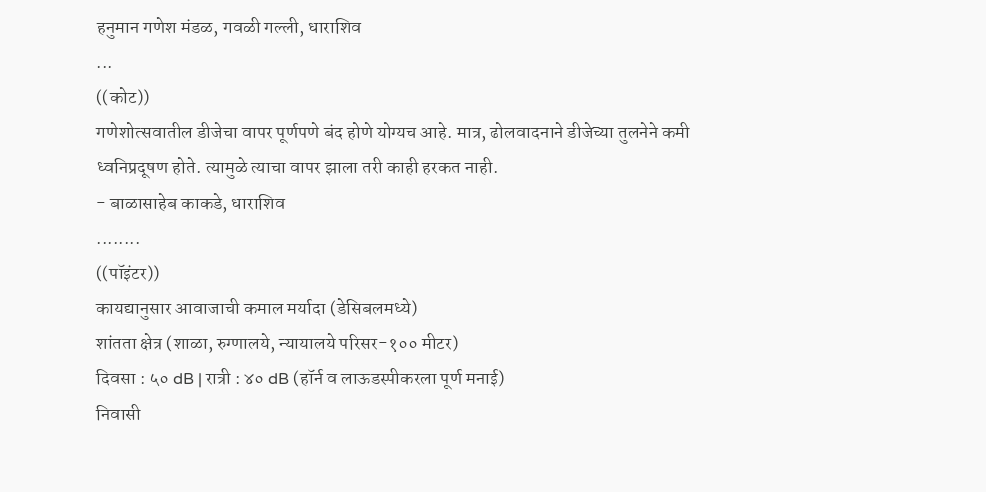हनुमान गणेश मंडळ, गवळी गल्ली, धाराशिव
...
((कोट))
गणेशोत्सवातील डीजेचा वापर पूर्णपणे बंद होणे योग्यच आहे. मात्र, ढोलवादनाने डीजेच्या तुलनेने कमी ध्वनिप्रदूषण होते. त्यामुळे त्याचा वापर झाला तरी काही हरकत नाही.
- बाळासाहेब काकडे, धाराशिव
........
((पॉइंटर))
कायद्यानुसार आवाजाची कमाल मर्यादा (डेसिबलमध्ये)
शांतता क्षेत्र (शाळा, रुग्णालये, न्यायालये परिसर-१०० मीटर)
दिवसा : ५० dB | रात्री : ४० dB (हॉर्न व लाऊडस्पीकरला पूर्ण मनाई)
निवासी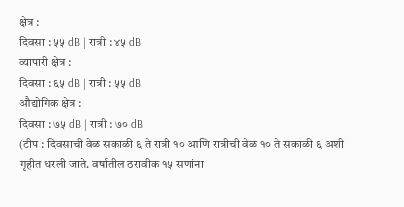क्षेत्र :
दिवसा : ५५ dB | रात्री : ४५ dB
व्यापारी क्षेत्र :
दिवसा : ६५ dB | रात्री : ५५ dB
औद्योगिक क्षेत्र :
दिवसा : ७५ dB | रात्री : ७० dB
(टीप : दिवसाची वेळ सकाळी ६ ते रात्री १० आणि रात्रीची वेळ १० ते सकाळी ६ अशी गृहीत धरली जाते. वर्षातील ठरावीक १५ सणांना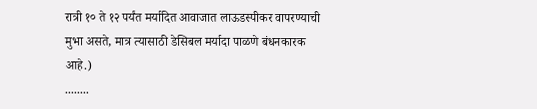रात्री १० ते १२ पर्यंत मर्यादित आवाजात लाऊडस्पीकर वापरण्याची मुभा असते, मात्र त्यासाठी डेसिबल मर्यादा पाळणे बंधनकारक आहे.)
........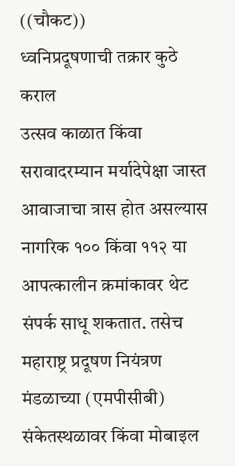((चौकट))
ध्वनिप्रदूषणाची तक्रार कुठे कराल
उत्सव काळात किंवा सरावादरम्यान मर्यादेपेक्षा जास्त आवाजाचा त्रास होत असल्यास नागरिक १०० किंवा ११२ या आपत्कालीन क्रमांकावर थेट संपर्क साधू शकतात. तसेच महाराष्ट्र प्रदूषण नियंत्रण मंडळाच्या (एमपीसीबी) संकेतस्थळावर किंवा मोबाइल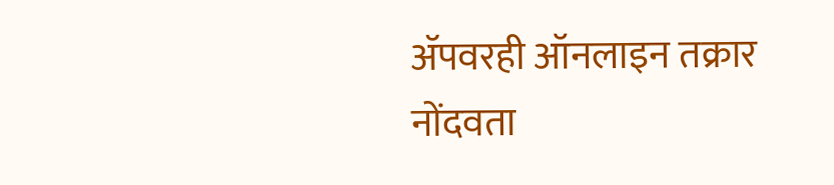ॲपवरही ऑनलाइन तक्रार नोंदवता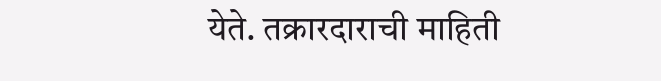येते. तक्रारदाराची माहिती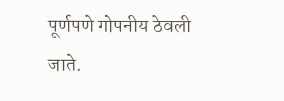पूर्णपणे गोपनीय ठेवली जाते.